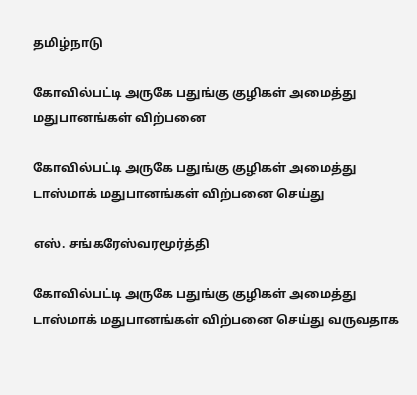தமிழ்நாடு

கோவில்பட்டி அருகே பதுங்கு குழிகள் அமைத்து மதுபானங்கள் விற்பனை

கோவில்பட்டி அருகே பதுங்கு குழிகள் அமைத்து டாஸ்மாக் மதுபானங்கள் விற்பனை செய்து

எஸ். சங்கரேஸ்வரமூர்த்தி

கோவில்பட்டி அருகே பதுங்கு குழிகள் அமைத்து டாஸ்மாக் மதுபானங்கள் விற்பனை செய்து வருவதாக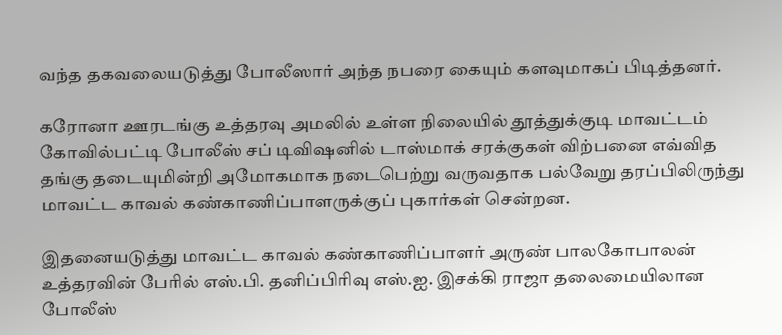வந்த தகவலையடுத்து போலீஸார் அந்த நபரை கையும் களவுமாகப் பிடித்தனர்.

கரோனா ஊரடங்கு உத்தரவு அமலில் உள்ள நிலையில் தூத்துக்குடி மாவட்டம் கோவில்பட்டி போலீஸ் சப் டிவிஷனில் டாஸ்மாக் சரக்குகள் விற்பனை எவ்வித தங்கு தடையுமின்றி அமோகமாக நடைபெற்று வருவதாக பல்வேறு தரப்பிலிருந்து மாவட்ட காவல் கண்காணிப்பாளருக்குப் புகார்கள் சென்றன.

இதனையடுத்து மாவட்ட காவல் கண்காணிப்பாளர் அருண் பாலகோபாலன் உத்தரவின் பேரில் எஸ்.பி. தனிப்பிரிவு எஸ்.ஐ. இசக்கி ராஜா தலைமையிலான போலீஸ்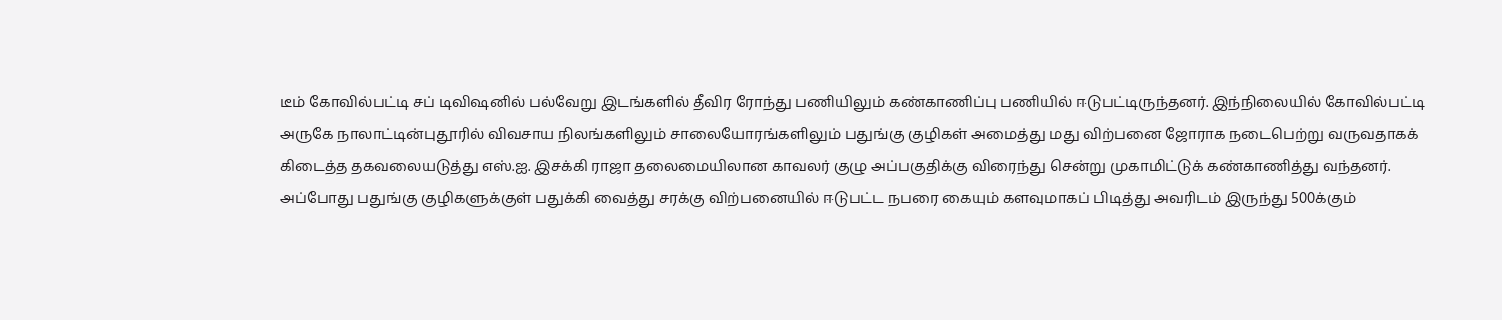டீம் கோவில்பட்டி சப் டிவிஷனில் பல்வேறு இடங்களில் தீவிர ரோந்து பணியிலும் கண்காணிப்பு பணியில் ஈடுபட்டிருந்தனர். இந்நிலையில் கோவில்பட்டி அருகே நாலாட்டின்புதூரில் விவசாய நிலங்களிலும் சாலையோரங்களிலும் பதுங்கு குழிகள் அமைத்து மது விற்பனை ஜோராக நடைபெற்று வருவதாகக் கிடைத்த தகவலையடுத்து எஸ்.ஐ. இசக்கி ராஜா தலைமையிலான காவலர் குழு அப்பகுதிக்கு விரைந்து சென்று முகாமிட்டுக் கண்காணித்து வந்தனர். அப்போது பதுங்கு குழிகளுக்குள் பதுக்கி வைத்து சரக்கு விற்பனையில் ஈடுபட்ட நபரை கையும் களவுமாகப் பிடித்து அவரிடம் இருந்து 500க்கும்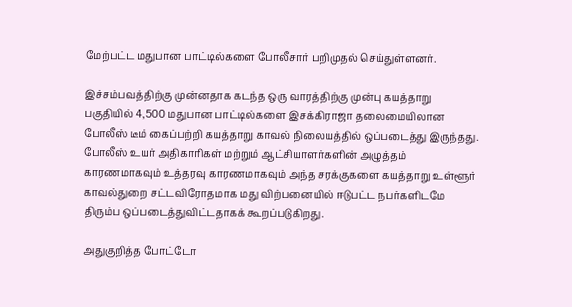மேற்பட்ட மதுபான பாட்டில்களை போலீசார் பறிமுதல் செய்துள்ளனர்.

இச்சம்பவத்திற்கு முன்னதாக கடந்த ஒரு வாரத்திற்கு முன்பு கயத்தாறு பகுதியில் 4,500 மதுபான பாட்டில்களை இசக்கிராஜா தலைமையிலான போலீஸ் டீம் கைப்பற்றி கயத்தாறு காவல் நிலையத்தில் ஒப்படைத்து இருந்தது. போலீஸ் உயர் அதிகாரிகள் மற்றும் ஆட்சியாளர்களின் அழுத்தம் காரணமாகவும் உத்தரவு காரணமாகவும் அந்த சரக்குகளை கயத்தாறு உள்ளூர் காவல்துறை சட்டவிரோதமாக மது விற்பனையில் ஈடுபட்ட நபர்களிடமே திரும்ப ஒப்படைத்துவிட்டதாகக் கூறப்படுகிறது.

அதுகுறித்த போட்டோ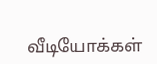வீடியோக்கள்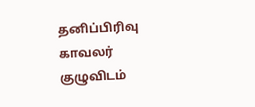தனிப்பிரிவு காவலர் குழுவிடம்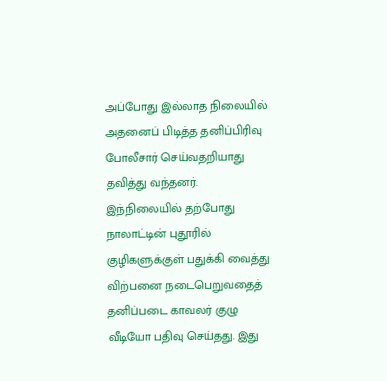அப்போது இல்லாத நிலையில் அதனைப் பிடித்த தனிப்பிரிவு போலீசார் செய்வதறியாது தவித்து வந்தனர். இந்நிலையில் தற்போது நாலாட்டின் புதூரில் குழிகளுக்குள் பதுக்கி வைத்து விற்பனை நடைபெறுவதைத் தனிப்படை காவலர் குழு வீடியோ பதிவு செய்தது. இது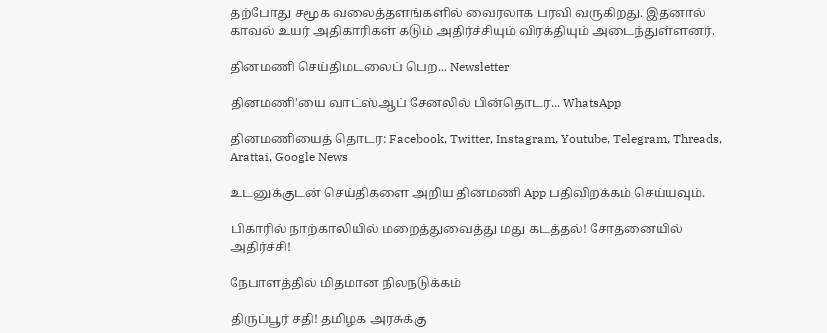தற்போது சமூக வலைத்தளங்களில் வைரலாக பரவி வருகிறது. இதனால் காவல் உயர் அதிகாரிகள் கடும் அதிர்ச்சியும் விரக்தியும் அடைந்துள்ளனர்.

தினமணி செய்திமடலைப் பெற... Newsletter

தினமணி'யை வாட்ஸ்ஆப் சேனலில் பின்தொடர... WhatsApp

தினமணியைத் தொடர: Facebook, Twitter, Instagram, Youtube, Telegram, Threads, Arattai, Google News

உடனுக்குடன் செய்திகளை அறிய தினமணி App பதிவிறக்கம் செய்யவும்.

பிகாரில் நாற்காலியில் மறைத்துவைத்து மது கடத்தல்! சோதனையில் அதிர்ச்சி!

நேபாளத்தில் மிதமான நிலநடுக்கம்

திருப்பூர் சதி! தமிழக அரசுக்கு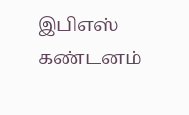இபிஎஸ் கண்டனம்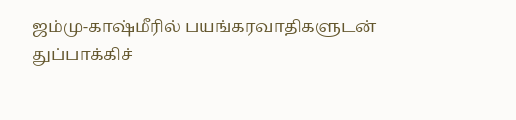ஜம்மு-காஷ்மீரில் பயங்கரவாதிகளுடன் துப்பாக்கிச்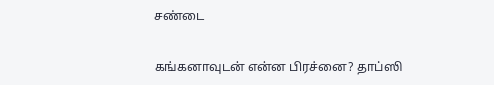சண்டை

கங்கனாவுடன் என்ன பிரச்னை? தாப்ஸி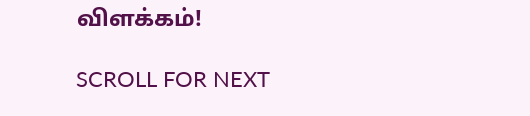விளக்கம்!

SCROLL FOR NEXT